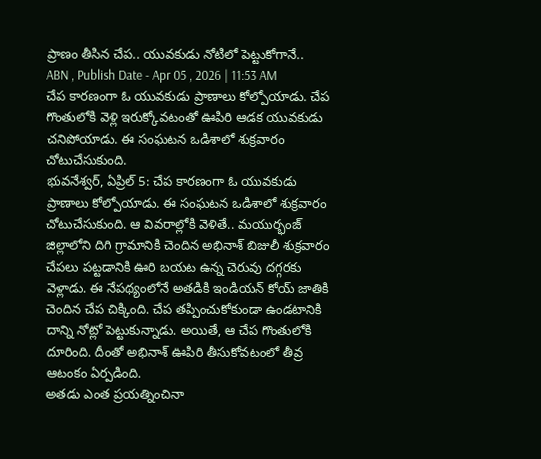ప్రాణం తీసిన చేప.. యువకుడు నోటిలో పెట్టుకోగానే..
ABN , Publish Date - Apr 05 , 2026 | 11:53 AM
చేప కారణంగా ఓ యువకుడు ప్రాణాలు కోల్పోయాడు. చేప గొంతులోకి వెళ్లి ఇరుక్కోవటంతో ఊపిరి ఆడక యువకుడు చనిపోయాడు. ఈ సంఘటన ఒడిశాలో శుక్రవారం చోటుచేసుకుంది.
భువనేశ్వర్, ఏప్రిల్ 5: చేప కారణంగా ఓ యువకుడు ప్రాణాలు కోల్పోయాడు. ఈ సంఘటన ఒడిశాలో శుక్రవారం చోటుచేసుకుంది. ఆ వివరాల్లోకి వెళితే.. మయుర్భంజ్ జిల్లాలోని దిగి గ్రామానికి చెందిన అభినాశ్ బిజులీ శుక్రవారం చేపలు పట్టడానికి ఊరి బయట ఉన్న చెరువు దగ్గరకు వెళ్లాడు. ఈ నేపథ్యంలోనే అతడికి ఇండియన్ కోయ్ జాతికి చెందిన చేప చిక్కింది. చేప తప్పించుకోకుండా ఉండటానికి దాన్ని నోట్లో పెట్టుకున్నాడు. అయితే, ఆ చేప గొంతులోకి దూరింది. దీంతో అభినాశ్ ఊపిరి తీసుకోవటంలో తీవ్ర ఆటంకం ఏర్పడింది.
అతడు ఎంత ప్రయత్నించినా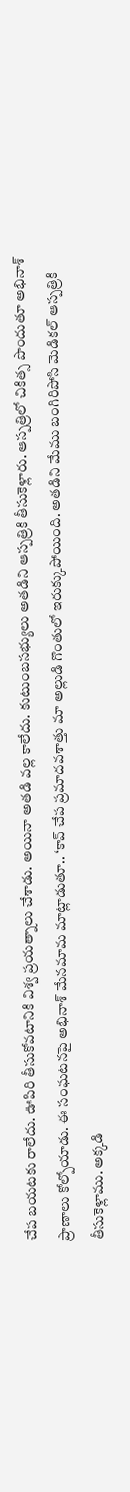చేప బయటకు రాలేదు. ఊపిరి తీసుకోవటానికి విశ్వ ప్రయత్నాలు చేశాడు. అయినా అతడి వల్ల కాలేదు. కుటుంబసభ్యులు అతడిని ఆస్పత్రికి తీసుకెళ్లారు. ఆస్పత్రిలో చికిత్స పొందుతూ అభినాశ్ ప్రాణాలు కోల్పోయాడు. ఈ సంఘటనపై అభినాశ్ మేనమామ మాట్లాడుతూ.. ‘కావ్ చేప ప్రమాదవశాత్తు మా అల్లుడి గొంతులో ఇరుక్కుపోయింది. అతడిని మేము బంగిరిపోసి మెడికల్ ఆస్పత్రికి తీసుకెళ్లాము. అక్కడి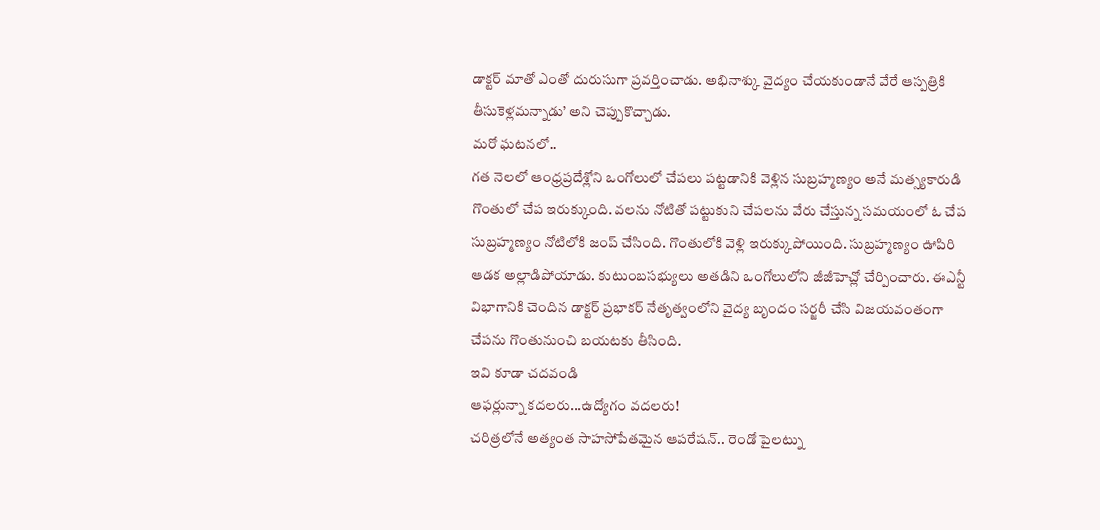డాక్టర్ మాతో ఎంతో దురుసుగా ప్రవర్తించాడు. అభినాశ్కు వైద్యం చేయకుండానే వేరే ఆస్పత్రికి తీసుకెళ్లమన్నాడు’ అని చెప్పుకొచ్చాడు.
మరో ఘటనలో..
గత నెలలో ఆంధ్రప్రదేశ్లోని ఒంగోలులో చేపలు పట్టడానికి వెళ్లిన సుబ్రహ్మణ్యం అనే మత్స్యకారుడి గొంతులో చేప ఇరుక్కుంది. వలను నోటితో పట్టుకుని చేపలను వేరు చేస్తున్న సమయంలో ఓ చేప సుబ్రహ్మణ్యం నోటిలోకి జంప్ చేసింది. గొంతులోకి వెళ్లి ఇరుక్కుపోయింది. సుబ్రహ్మణ్యం ఊపిరి ఆడక అల్లాడిపోయాడు. కుటుంబసభ్యులు అతడిని ఒంగోలులోని జీజీహెచ్లో చేర్పించారు. ఈఎన్టీ విభాగానికి చెందిన డాక్టర్ ప్రభాకర్ నేతృత్వంలోని వైద్య బృందం సర్జరీ చేసి విజయవంతంగా చేపను గొంతునుంచి బయటకు తీసింది.
ఇవి కూడా చదవండి
ఆఫర్లున్నా కదలరు...ఉద్యోగం వదలరు!
చరిత్రలోనే అత్యంత సాహసోపేతమైన ఆపరేషన్.. రెండో పైలట్ను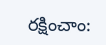రక్షించాం: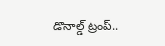డొనాల్డ్ ట్రంప్..